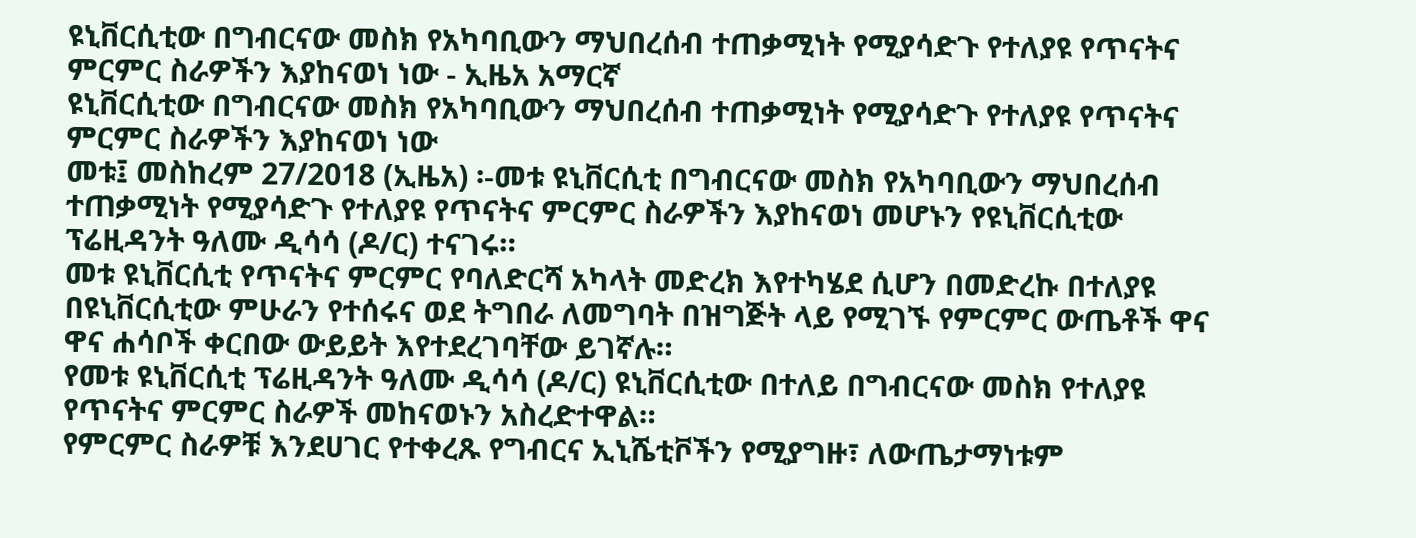ዩኒቨርሲቲው በግብርናው መስክ የአካባቢውን ማህበረሰብ ተጠቃሚነት የሚያሳድጉ የተለያዩ የጥናትና ምርምር ስራዎችን እያከናወነ ነው - ኢዜአ አማርኛ
ዩኒቨርሲቲው በግብርናው መስክ የአካባቢውን ማህበረሰብ ተጠቃሚነት የሚያሳድጉ የተለያዩ የጥናትና ምርምር ስራዎችን እያከናወነ ነው
መቱ፤ መስከረም 27/2018 (ኢዜአ) ፡-መቱ ዩኒቨርሲቲ በግብርናው መስክ የአካባቢውን ማህበረሰብ ተጠቃሚነት የሚያሳድጉ የተለያዩ የጥናትና ምርምር ስራዎችን እያከናወነ መሆኑን የዩኒቨርሲቲው ፕሬዚዳንት ዓለሙ ዲሳሳ (ዶ/ር) ተናገሩ።
መቱ ዩኒቨርሲቲ የጥናትና ምርምር የባለድርሻ አካላት መድረክ እየተካሄደ ሲሆን በመድረኩ በተለያዩ በዩኒቨርሲቲው ምሁራን የተሰሩና ወደ ትግበራ ለመግባት በዝግጅት ላይ የሚገኙ የምርምር ውጤቶች ዋና ዋና ሐሳቦች ቀርበው ውይይት እየተደረገባቸው ይገኛሉ።
የመቱ ዩኒቨርሲቲ ፕሬዚዳንት ዓለሙ ዲሳሳ (ዶ/ር) ዩኒቨርሲቲው በተለይ በግብርናው መስክ የተለያዩ የጥናትና ምርምር ስራዎች መከናወኑን አስረድተዋል።
የምርምር ስራዎቹ እንደሀገር የተቀረጹ የግብርና ኢኒሼቲቮችን የሚያግዙ፣ ለውጤታማነቱም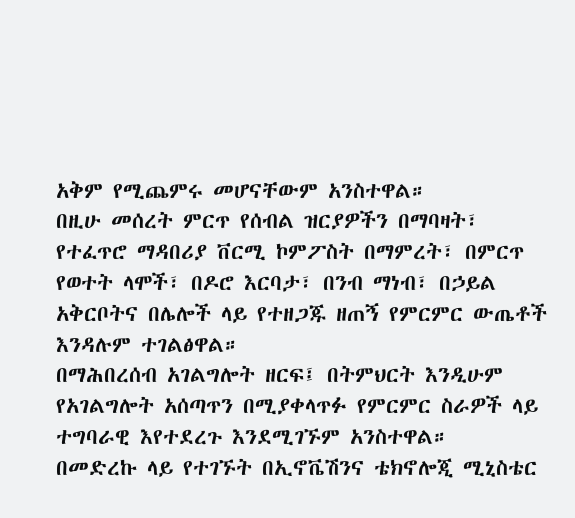አቅም የሚጨምሩ መሆናቸውም አንስተዋል።
በዚሁ መሰረት ምርጥ የሰብል ዝርያዎችን በማባዛት፣ የተፈጥሮ ማዳበሪያ ቨርሚ ኮምፖስት በማምረት፣ በምርጥ የወተት ላሞች፣ በዶሮ እርባታ፣ በንብ ማነብ፣ በኃይል አቅርቦትና በሌሎች ላይ የተዘጋጁ ዘጠኝ የምርምር ውጤቶች እንዳሉም ተገልፅዋል።
በማሕበረሰብ አገልግሎት ዘርፍ፤ በትምህርት እንዲሁም የአገልግሎት አሰጣጥን በሚያቀላጥፉ የምርምር ስራዎች ላይ ተግባራዊ እየተደረጉ እንደሚገኙም አንስተዋል።
በመድረኩ ላይ የተገኙት በኢኖቬሽንና ቴክኖሎጂ ሚኒስቴር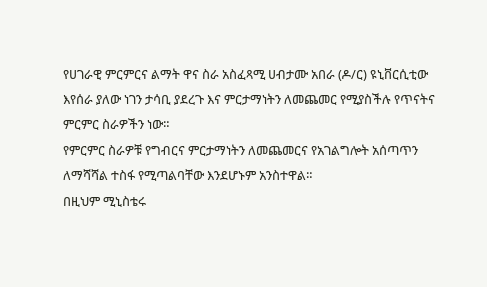የሀገራዊ ምርምርና ልማት ዋና ስራ አስፈጻሚ ሀብታሙ አበራ (ዶ/ር) ዩኒቨርሲቲው እየሰራ ያለው ነገን ታሳቢ ያደረጉ እና ምርታማነትን ለመጨመር የሚያስችሉ የጥናትና ምርምር ስራዎችን ነው።
የምርምር ስራዎቹ የግብርና ምርታማነትን ለመጨመርና የአገልግሎት አሰጣጥን ለማሻሻል ተስፋ የሚጣልባቸው እንደሆኑም አንስተዋል።
በዚህም ሚኒስቴሩ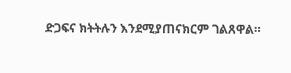ድጋፍና ክትትሉን እንደሚያጠናክርም ገልጸዋል።